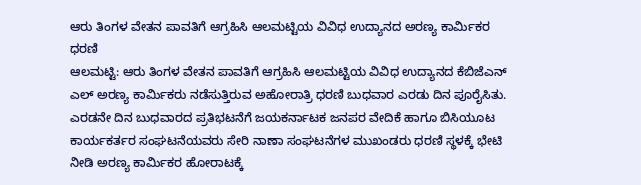ಆರು ತಿಂಗಳ ವೇತನ ಪಾವತಿಗೆ ಆಗ್ರಹಿಸಿ ಆಲಮಟ್ಟಿಯ ವಿವಿಧ ಉದ್ಯಾನದ ಅರಣ್ಯ ಕಾರ್ಮಿಕರ ಧರಣಿ
ಆಲಮಟ್ಟಿ: ಆರು ತಿಂಗಳ ವೇತನ ಪಾವತಿಗೆ ಆಗ್ರಹಿಸಿ ಆಲಮಟ್ಟಿಯ ವಿವಿಧ ಉದ್ಯಾನದ ಕೆಬಿಜೆಎನ್ ಎಲ್ ಅರಣ್ಯ ಕಾರ್ಮಿಕರು ನಡೆಸುತ್ತಿರುವ ಅಹೋರಾತ್ರಿ ಧರಣಿ ಬುಧವಾರ ಎರಡು ದಿನ ಪೂರೈಸಿತು.
ಎರಡನೇ ದಿನ ಬುಧವಾರದ ಪ್ರತಿಭಟನೆಗೆ ಜಯಕರ್ನಾಟಕ ಜನಪರ ವೇದಿಕೆ ಹಾಗೂ ಬಿಸಿಯೂಟ ಕಾರ್ಯಕರ್ತರ ಸಂಘಟನೆಯವರು ಸೇರಿ ನಾಣಾ ಸಂಘಟನೆಗಳ ಮುಖಂಡರು ಧರಣಿ ಸ್ಥಳಕ್ಕೆ ಭೇಟಿ ನೀಡಿ ಅರಣ್ಯ ಕಾರ್ಮಿಕರ ಹೋರಾಟಕ್ಕೆ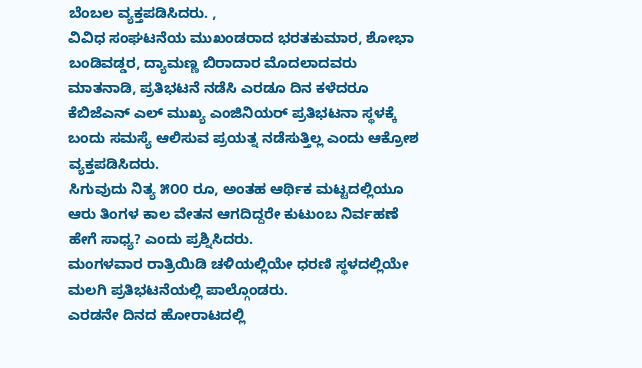ಬೆಂಬಲ ವ್ಯಕ್ತಪಡಿಸಿದರು. ,
ವಿವಿಧ ಸಂಘಟನೆಯ ಮುಖಂಡರಾದ ಭರತಕುಮಾರ, ಶೋಭಾ ಬಂಡಿವಡ್ಡರ, ದ್ಯಾಮಣ್ಣ ಬಿರಾದಾರ ಮೊದಲಾದವರು ಮಾತನಾಡಿ, ಪ್ರತಿಭಟನೆ ನಡೆಸಿ ಎರಡೂ ದಿನ ಕಳೆದರೂ ಕೆಬಿಜೆಎನ್ ಎಲ್ ಮುಖ್ಯ ಎಂಜಿನಿಯರ್ ಪ್ರತಿಭಟನಾ ಸ್ಥಳಕ್ಕೆ ಬಂದು ಸಮಸ್ಯೆ ಆಲಿಸುವ ಪ್ರಯತ್ನ ನಡೆಸುತ್ತಿಲ್ಲ ಎಂದು ಆಕ್ರೋಶ ವ್ಯಕ್ತಪಡಿಸಿದರು.
ಸಿಗುವುದು ನಿತ್ಯ ೫೦೦ ರೂ, ಅಂತಹ ಆರ್ಥಿಕ ಮಟ್ಟದಲ್ಲಿಯೂ ಆರು ತಿಂಗಳ ಕಾಲ ವೇತನ ಆಗದಿದ್ದರೇ ಕುಟುಂಬ ನಿರ್ವಹಣೆ ಹೇಗೆ ಸಾಧ್ಯ? ಎಂದು ಪ್ರಶ್ನಿಸಿದರು.
ಮಂಗಳವಾರ ರಾತ್ರಿಯಿಡಿ ಚಳಿಯಲ್ಲಿಯೇ ಧರಣಿ ಸ್ಥಳದಲ್ಲಿಯೇ ಮಲಗಿ ಪ್ರತಿಭಟನೆಯಲ್ಲಿ ಪಾಲ್ಗೊಂಡರು.
ಎರಡನೇ ದಿನದ ಹೋರಾಟದಲ್ಲಿ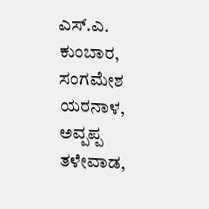ಎಸ್.ಎ. ಕುಂಬಾರ, ಸಂಗಮೇಶ ಯರನಾಳ, ಅವ್ಪಪ್ಪ ತಳೇವಾಡ,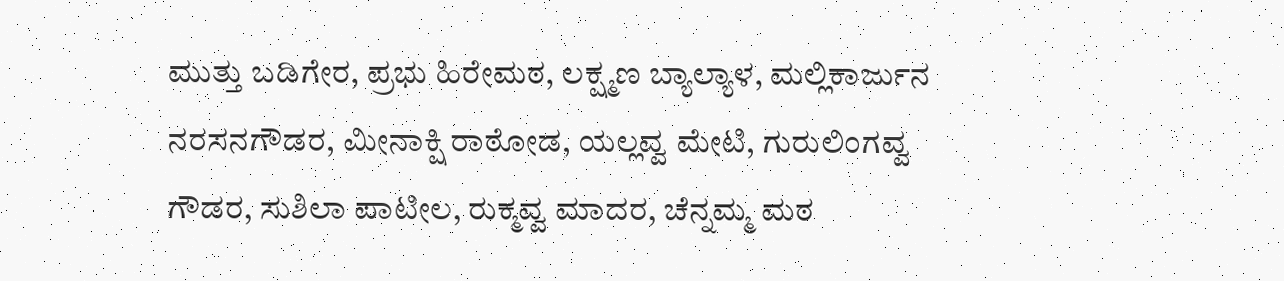ಮುತ್ತು ಬಡಿಗೇರ, ಪ್ರಭು ಹಿರೇಮಠ, ಲಕ್ಷ್ಮಣ ಬ್ಯಾಲ್ಯಾಳ, ಮಲ್ಲಿಕಾರ್ಜುನ ನರಸನಗೌಡರ, ಮೀನಾಕ್ಷಿ ರಾಠೋಡ, ಯಲ್ಲವ್ವ ಮೇಟಿ, ಗುರುಲಿಂಗವ್ವ ಗೌಡರ, ಸುಶಿಲಾ ಪಾಟೀಲ, ರುಕ್ಮವ್ವ ಮಾದರ, ಚೆನ್ನಮ್ಮ ಮಠ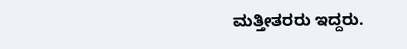ಮತ್ತೀತರರು ಇದ್ದರು.